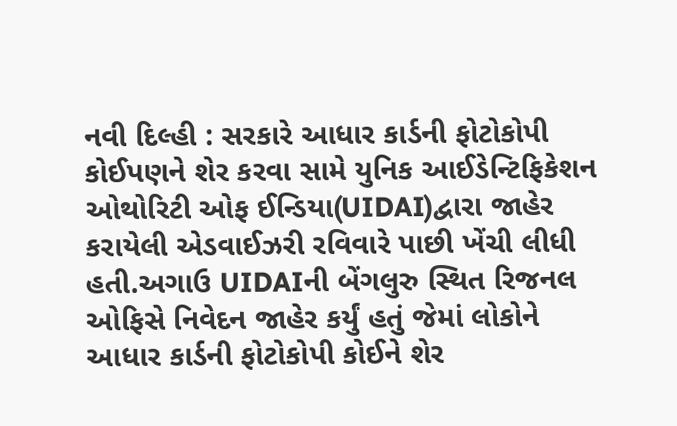નવી દિલ્હી : સરકારે આધાર કાર્ડની ફોટોકોપી કોઈપણને શેર કરવા સામે યુનિક આઈડેન્ટિફિકેશન ઓથોરિટી ઓફ ઈન્ડિયા(UIDAI)દ્વારા જાહેર કરાયેલી એડવાઈઝરી રવિવારે પાછી ખેંચી લીધી હતી.અગાઉ UIDAIની બેંગલુરુ સ્થિત રિજનલ ઓફિસે નિવેદન જાહેર કર્યું હતું જેમાં લોકોને આધાર કાર્ડની ફોટોકોપી કોઈને શેર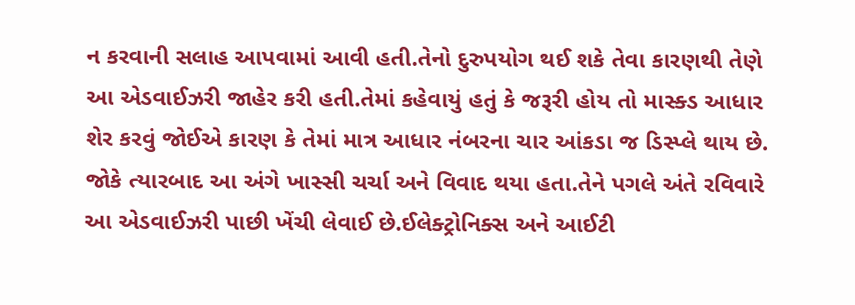ન કરવાની સલાહ આપવામાં આવી હતી.તેનો દુરુપયોગ થઈ શકે તેવા કારણથી તેણે આ એડવાઈઝરી જાહેર કરી હતી.તેમાં કહેવાયું હતું કે જરૂરી હોય તો માસ્ક્ડ આધાર શેર કરવું જોઈએ કારણ કે તેમાં માત્ર આધાર નંબરના ચાર આંકડા જ ડિસ્પ્લે થાય છે.
જોકે ત્યારબાદ આ અંગે ખાસ્સી ચર્ચા અને વિવાદ થયા હતા.તેને પગલે અંતે રવિવારે આ એડવાઈઝરી પાછી ખેંચી લેવાઈ છે.ઈલેક્ટ્રોનિક્સ અને આઈટી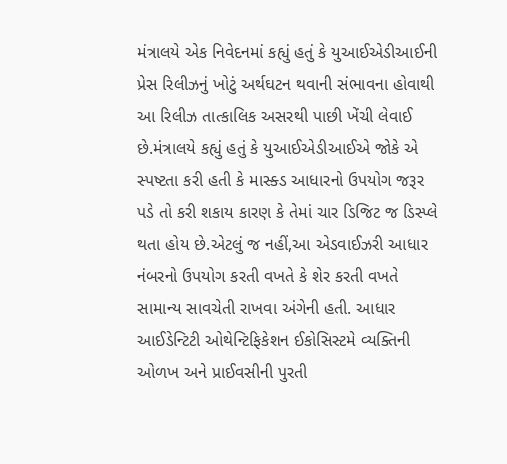મંત્રાલયે એક નિવેદનમાં કહ્યું હતું કે યુઆઈએડીઆઈની પ્રેસ રિલીઝનું ખોટું અર્થઘટન થવાની સંભાવના હોવાથી આ રિલીઝ તાત્કાલિક અસરથી પાછી ખેંચી લેવાઈ છે.મંત્રાલયે કહ્યું હતું કે યુઆઈએડીઆઈએ જોકે એ સ્પષ્ટતા કરી હતી કે માસ્ક્ડ આધારનો ઉપયોગ જરૂર પડે તો કરી શકાય કારણ કે તેમાં ચાર ડિજિટ જ ડિસ્પ્લે થતા હોય છે.એટલું જ નહીં,આ એડવાઈઝરી આધાર નંબરનો ઉપયોગ કરતી વખતે કે શેર કરતી વખતે સામાન્ય સાવચેતી રાખવા અંગેની હતી. આધાર આઈડેન્ટિટી ઓથેન્ટિફિકેશન ઈકોસિસ્ટમે વ્યક્તિની ઓળખ અને પ્રાઈવસીની પુરતી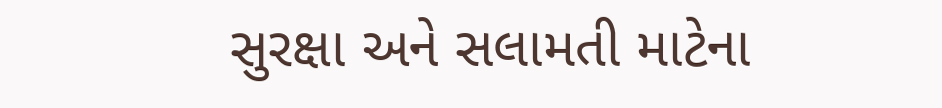સુરક્ષા અને સલામતી માટેના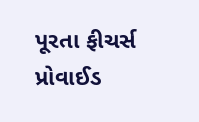પૂરતા ફીચર્સ પ્રોવાઈડ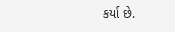કર્યા છે.